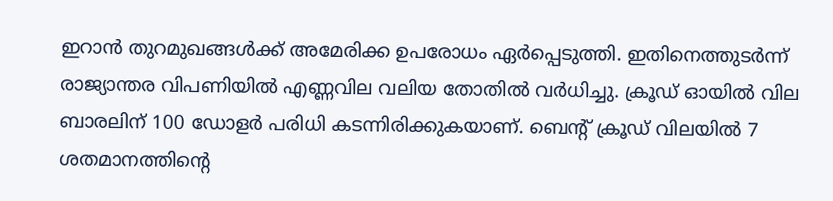ഇറാൻ തുറമുഖങ്ങൾക്ക് അമേരിക്ക ഉപരോധം ഏർപ്പെടുത്തി. ഇതിനെത്തുടർന്ന് രാജ്യാന്തര വിപണിയിൽ എണ്ണവില വലിയ തോതിൽ വർധിച്ചു. ക്രൂഡ് ഓയിൽ വില ബാരലിന് 100 ഡോളർ പരിധി കടന്നിരിക്കുകയാണ്. ബെന്റ് ക്രൂഡ് വിലയിൽ 7 ശതമാനത്തിന്റെ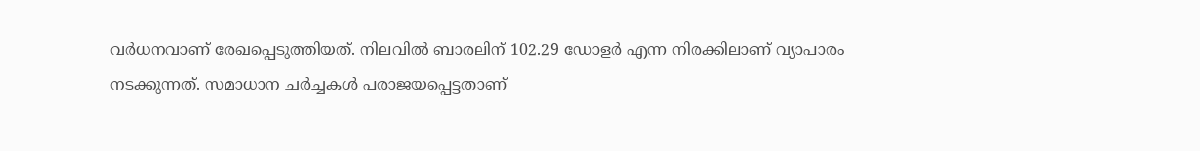വർധനവാണ് രേഖപ്പെടുത്തിയത്. നിലവിൽ ബാരലിന് 102.29 ഡോളർ എന്ന നിരക്കിലാണ് വ്യാപാരം നടക്കുന്നത്. സമാധാന ചർച്ചകൾ പരാജയപ്പെട്ടതാണ്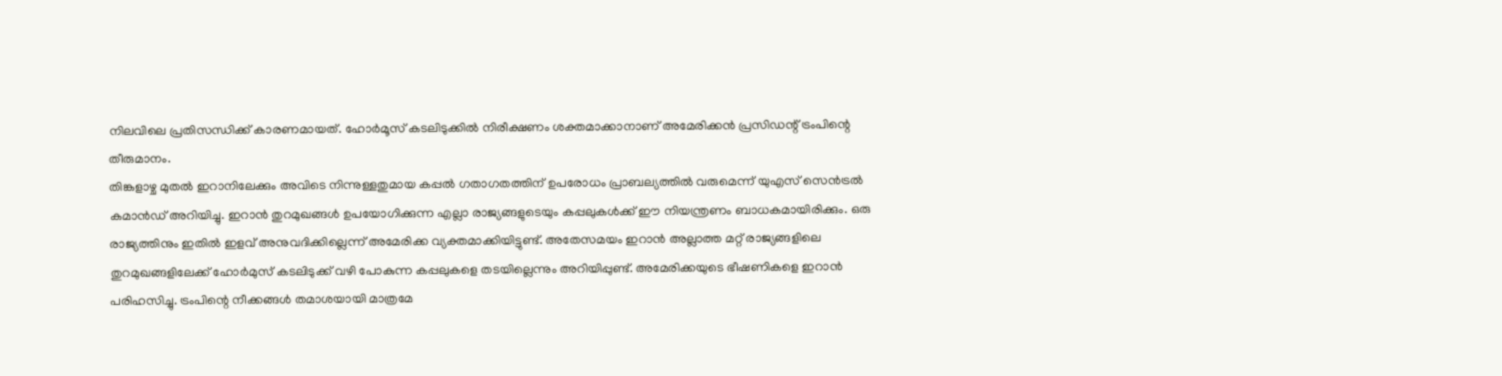നിലവിലെ പ്രതിസന്ധിക്ക് കാരണമായത്. ഹോർമൂസ് കടലിടുക്കിൽ നിരീക്ഷണം ശക്തമാക്കാനാണ് അമേരിക്കൻ പ്രസിഡന്റ് ട്രംപിന്റെ തീരുമാനം.
തിങ്കളാഴ്ച മുതൽ ഇറാനിലേക്കും അവിടെ നിന്നുള്ളതുമായ കപ്പൽ ഗതാഗതത്തിന് ഉപരോധം പ്രാബല്യത്തിൽ വരുമെന്ന് യുഎസ് സെൻട്രൽ കമാൻഡ് അറിയിച്ചു. ഇറാൻ തുറമുഖങ്ങൾ ഉപയോഗിക്കുന്ന എല്ലാ രാജ്യങ്ങളുടെയും കപ്പലുകൾക്ക് ഈ നിയന്ത്രണം ബാധകമായിരിക്കും. ഒരു രാജ്യത്തിനും ഇതിൽ ഇളവ് അനുവദിക്കില്ലെന്ന് അമേരിക്ക വ്യക്തമാക്കിയിട്ടുണ്ട്. അതേസമയം ഇറാൻ അല്ലാത്ത മറ്റ് രാജ്യങ്ങളിലെ തുറമുഖങ്ങളിലേക്ക് ഹോർമുസ് കടലിടുക്ക് വഴി പോകുന്ന കപ്പലുകളെ തടയില്ലെന്നും അറിയിപ്പുണ്ട്. അമേരിക്കയുടെ ഭീഷണികളെ ഇറാൻ പരിഹസിച്ചു. ട്രംപിന്റെ നീക്കങ്ങൾ തമാശയായി മാത്രമേ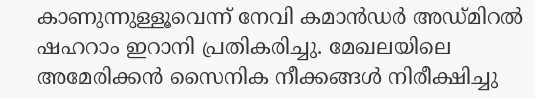കാണുന്നുള്ളൂവെന്ന് നേവി കമാൻഡർ അഡ്മിറൽ ഷഹറാം ഇറാനി പ്രതികരിച്ചു. മേഖലയിലെ അമേരിക്കൻ സൈനിക നീക്കങ്ങൾ നിരീക്ഷിച്ചു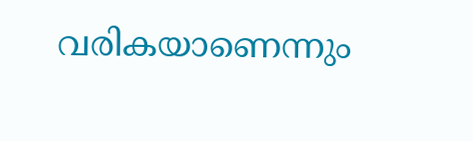വരികയാണെന്നും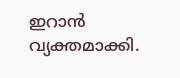ഇറാൻ വ്യക്തമാക്കി.